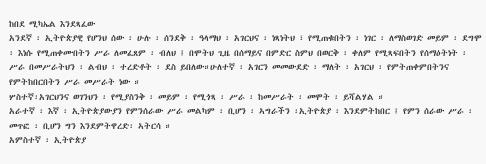ከበደ ሚካኤል እንደጻፈው
አንደኛ ፡ ኢትዮጵያዊ የሆንህ ሰው ፡ ሁሉ ፡ ሰንደቅ ፡ ዓላማህ ፡ አገርህና ፡ ነጻነትህ ፣ የሚጠቁበትን ፡ ነገር ፡ ለማስወገድ መይም ፡ ደግሞ ፡ እነሱ የሚጠቀሙበትን ሥራ ለመፈጸም ፡ ብለህ ፤ በሞትህ ጊዜ በሰማይና በምድር ስምህ በወርቅ ፡ ቀለም የሚጻፍበትን የሰማዕትነት ፡ ሥራ በመሥራትህን ፡ ልብህ ፡ ተረድቶት ፡ ደስ ይበለው።ሁለተኛ ፡ አገርን መመውደድ ፡ ማለት ፡ አገርህ ፡ የምትጠቀምበትንና የምትከበርበትን ሥራ መሥራት ነው ።
ሦስተኛ፡አገርህንና ወገንህን ፡ የሚያስንቅ ፡ መይም ፡ የሚጎጻ ፡ ሥራ ፡ ከመሥራት ፡ መሞት ፡ ይሻልሃል ።
አራተኛ ፡ እኛ ፡ ኢትዮጵያውያን የምንሰራው ሥራ መልካም ፡ ቢሆን ፡ ኣግራችን ፡ኢትዮጵያ ፡ እንደምትከበር ፤ የምን ሰራው ሥራ ፡ መጥፎ ፡ ቢሆን ግን እንደምትዋረድ፡ ኣትርሳ ።
አምስተኛ ፡ ኢትዮጵያ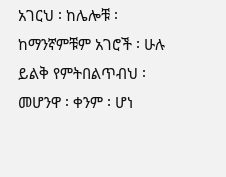አገርህ ፡ ከሌሎቹ ፡ ከማንኛምቹም አገሮች ፡ ሁሉ ይልቅ የምትበልጥብህ ፡ መሆንዋ ፡ ቀንም ፡ ሆነ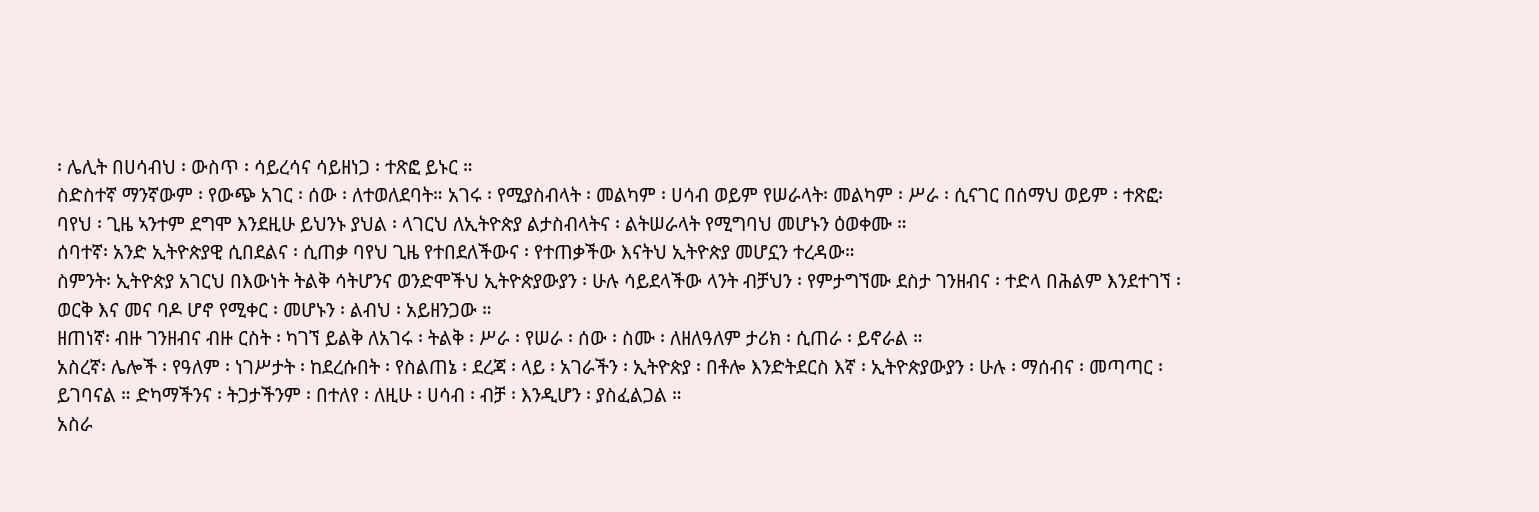፡ ሌሊት በሀሳብህ ፡ ውስጥ ፡ ሳይረሳና ሳይዘነጋ ፡ ተጽፎ ይኑር ።
ስድስተኛ ማንኛውም ፡ የውጭ አገር ፡ ሰው ፡ ለተወለደባት። አገሩ ፡ የሚያስብላት ፡ መልካም ፡ ሀሳብ ወይም የሠራላት፡ መልካም ፡ ሥራ ፡ ሲናገር በሰማህ ወይም ፡ ተጽፎ፡ ባየህ ፡ ጊዜ ኣንተም ደግሞ እንደዚሁ ይህንኑ ያህል ፡ ላገርህ ለኢትዮጵያ ልታስብላትና ፡ ልትሠራላት የሚግባህ መሆኑን ዕወቀሙ ።
ሰባተኛ፡ አንድ ኢትዮጵያዊ ሲበደልና ፡ ሲጠቃ ባየህ ጊዜ የተበደለችውና ፡ የተጠቃችው እናትህ ኢትዮጵያ መሆኗን ተረዳው።
ስምንት፡ ኢትዮጵያ አገርህ በእውነት ትልቅ ሳትሆንና ወንድሞችህ ኢትዮጵያውያን ፡ ሁሉ ሳይደላችው ላንት ብቻህን ፡ የምታግኘሙ ደስታ ገንዘብና ፡ ተድላ በሕልም እንደተገኘ ፡ ወርቅ እና መና ባዶ ሆኖ የሚቀር ፡ መሆኑን ፡ ልብህ ፡ አይዘንጋው ።
ዘጠነኛ፡ ብዙ ገንዘብና ብዙ ርስት ፡ ካገኘ ይልቅ ለአገሩ ፡ ትልቅ ፡ ሥራ ፡ የሠራ ፡ ሰው ፡ ስሙ ፡ ለዘለዓለም ታሪክ ፡ ሲጠራ ፡ ይኖራል ።
አስረኛ፡ ሌሎች ፡ የዓለም ፡ ነገሥታት ፡ ከደረሱበት ፡ የስልጠኔ ፡ ደረጃ ፡ ላይ ፡ አገራችን ፡ ኢትዮጵያ ፡ በቶሎ እንድትደርስ እኛ ፡ ኢትዮጵያውያን ፡ ሁሉ ፡ ማሰብና ፡ መጣጣር ፡ ይገባናል ። ድካማችንና ፡ ትጋታችንም ፡ በተለየ ፡ ለዚሁ ፡ ሀሳብ ፡ ብቻ ፡ እንዲሆን ፡ ያስፈልጋል ።
አስራ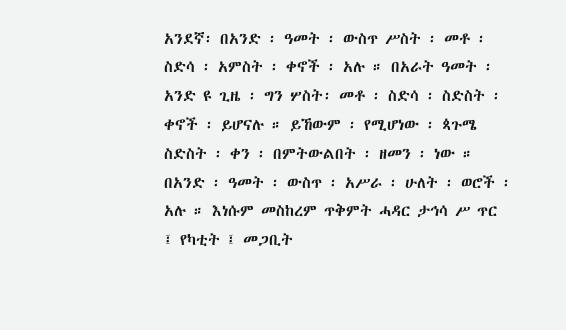አንደኛ፡ በአንድ ፡ ዓመት ፡ ውስጥ ሥስት ፡ መቶ ፡ ስድሳ ፡ አምስት ፡ ቀኖች ፡ አሉ ። በአራት ዓመት ፡ አንድ ዩ ጊዜ ፡ ግን ሦስት፡ መቶ ፡ ስድሳ ፡ ስድስት ፡ ቀኖች ፡ ይሆናሉ ። ይኸውም ፡ የሚሆነው ፡ ጳጉሜ ስድስት ፡ ቀን ፡ በምትውልበት ፡ ዘመን ፡ ነው ።
በአንድ ፡ ዓመት ፡ ውስጥ ፡ አሥራ ፡ ሁለት ፡ ወሮች ፡ አሉ ። እነሱም መስከረም ጥቅምት ሓዳር ታኅሳ ሥ ጥር ፤ የካቲት ፤ መጋቢት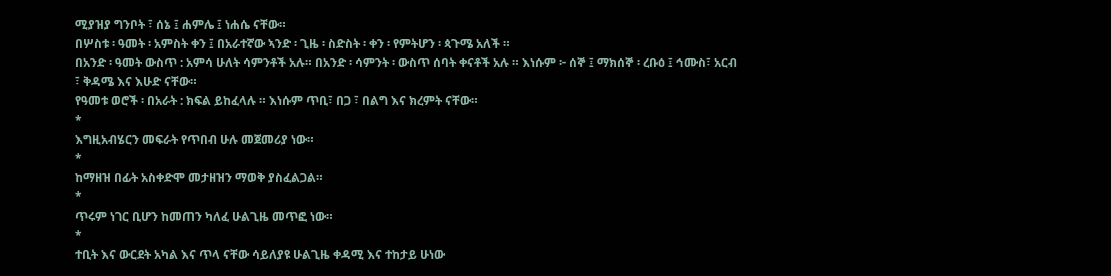ሚያዝያ ግንቦት ፣ ሰኔ ፤ ሐምሌ ፤ ነሐሴ ናቸው።
በሦስቱ ፡ ዓመት ፡ አምስት ቀን ፤ በአራተኛው ኣንድ ፡ ጊዜ ፡ ስድስት ፡ ቀን ፡ የምትሆን ፡ ጳጉሜ አለች ።
በአንድ ፡ ዓመት ውስጥ : አምሳ ሁለት ሳምንቶች አሉ። በአንድ ፡ ሳምንት ፡ ውስጥ ሰባት ቀናቶች አሉ ። እነሱም ፦ ሰኞ ፤ ማክሰኞ ፡ ረቡዕ ፤ ኅሙስ፣ አርብ ፣ ቅዳሜ እና እሁድ ናቸው።
የዓመቱ ወሮች ፡ በአራት : ክፍል ይከፈላሉ ። እነሱም ጥቢ፣ በጋ ፣ በልግ እና ክረምት ናቸው።
*
እግዚአብሄርን መፍራት የጥበብ ሁሉ መጀመሪያ ነው።
*
ከማዘዝ በፊት አስቀድሞ መታዘዝን ማወቅ ያስፈልጋል።
*
ጥሩም ነገር ቢሆን ከመጠን ካለፈ ሁልጊዜ መጥፎ ነው።
*
ተቢት እና ውርደት አካል እና ጥላ ናቸው ሳይለያዩ ሁልጊዜ ቀዳሚ እና ተከታይ ሁነው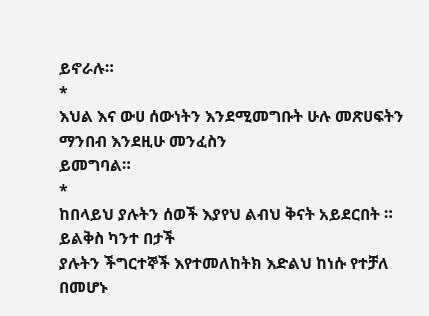ይኖራሉ።
*
እህል እና ውሀ ሰውነትን እንደሚመግቡት ሁሉ መጽሀፍትን ማንበብ እንደዚሁ መንፈስን
ይመግባል።
*
ከበላይህ ያሉትን ሰወች እያየህ ልብህ ቅናት አይደርበት ። ይልቅስ ካንተ በታች
ያሉትን ችግርተኞች እየተመለከትክ እድልህ ከነሱ የተቻለ በመሆኑ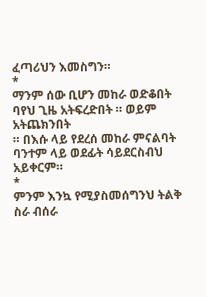ፈጣሪህን እመስግን።
*
ማንም ሰው ቢሆን መከራ ወድቆበት ባየህ ጊዜ አትፍረድበት ። ወይም አትጨክንበት
። በእሱ ላይ የደረሰ መከራ ምናልባት ባንተም ላይ ወደፊት ሳይደርስብህ
አይቀርም።
*
ምንም እንኳ የሚያስመሰግንህ ትልቅ ስራ ብሰራ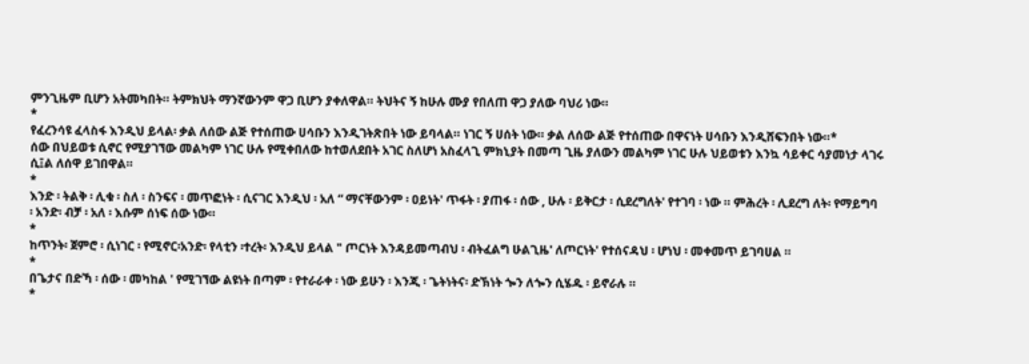ምንጊዜም ቢሆን አትመካበት። ትምክህት ማንኛውንም ዋጋ ቢሆን ያቀለዋል። ትህትና ኝ ከሁሉ ሙያ የበለጠ ዋጋ ያለው ባህሪ ነው።
*
የፈረንሳዩ ፈላስፋ እንዲህ ይላል፡ ቃል ለሰው ልጅ የተሰጠው ሀሳቡን እንዲገትጽበት ነው ይባላል። ነገር ኝ ሀሰት ነው። ቃል ለሰው ልጅ የተሰጠው በዋናነት ሀሳቡን እንዲሸፍንበት ነው።*
ሰው በህይወቱ ሲኖር የሚያገኘው መልካም ነገር ሁሉ የሚቀበለው ከተወለደበት አገር ስለሆነ አስፈላጊ ምክኒያት በመጣ ጊዜ ያለውን መልካም ነገር ሁሉ ህይወቱን እንኳ ሳይቀር ሳያመነታ ላገሩ ሲ፤ል ለሰዋ ይገበዋል።
*
እንድ ፡ ትልቅ ፡ ሊቁ ፡ ስለ ፡ ስንፍና ፡ መጥፎነት ፡ ሲናገር እንዲህ ፡ አለ “ ማናቸውንም ፡ ዐይነት' ጥፋት ፡ ያጠፋ ፡ ሰው , ሁሉ ፡ ይቅርታ ፡ ሲደረግለት' የተገባ ፡ ነው ። ምሕረት ፡ ሊደረግ ለት፡ የማይግባ ፡ አንድ፡ ብቻ ፡ አለ ፡ እሱም ሰነፍ ሰው ነው።
*
ከጥንት፡ ጀምሮ ፡ ሲነገር ፡ የሚኖር፡አንድ፡ የላቲን ፡ተረት፡ እንዲህ ይላል " ጦርነት እንዳይመጣብህ ፡ ብትፈልግ ሁልጊዜ' ለጦርነት' የተሰናዳህ ፡ ሆነህ ፡ መቀመጥ ይገባሀል ።
*
በጌታና በድኻ ፡ ሰው ፡ መካከል ' የሚገኘው ልዩነት በጣም ፡ የተራራቀ ፡ ነው ይሁን ፡ እንጂ ፡ ጌትነትና፡ ድኽነት ጐን ለጐን ሲሄዱ ፡ ይኖራሉ ።
*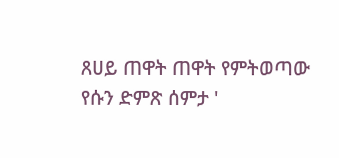ጸሀይ ጠዋት ጠዋት የምትወጣው የሱን ድምጽ ሰምታ '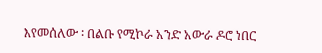እየመሰለው ፡ በልቡ የሚኮራ አንድ አውራ ዶሮ ነበር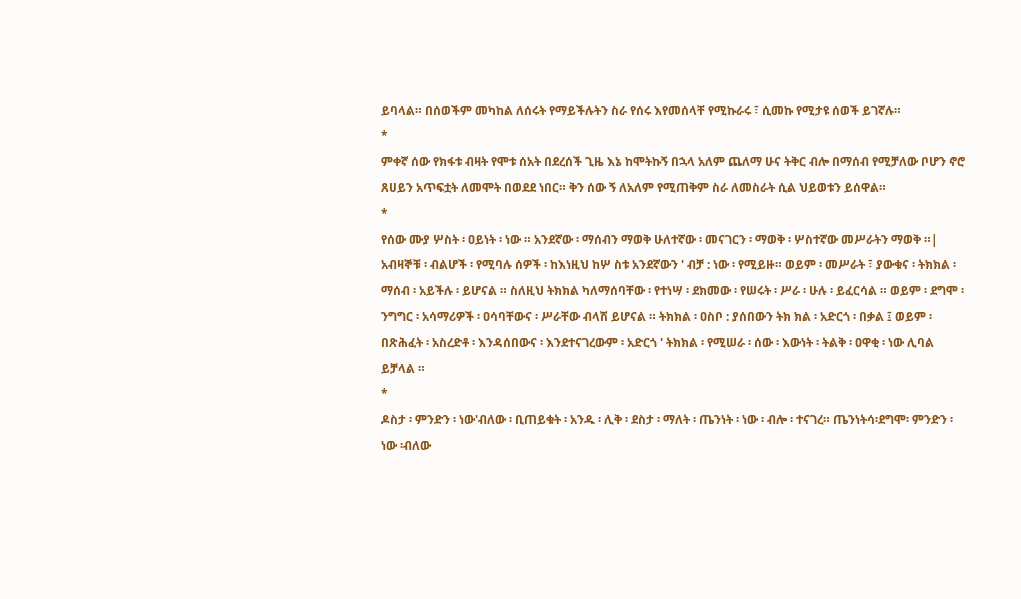ይባላል። በሰወችም መካከል ለሰሩት የማይችሉትን ስራ የሰሩ እየመሰላቸ የሚኩራሩ ፣ ሲመኩ የሚታዩ ሰወች ይገኛሉ።
*
ምቀኛ ሰው የክፋቱ ብዛት የሞቱ ሰአት በደረሰች ጊዜ እኔ ከሞትኩኝ በኋላ አለም ጨለማ ሁና ትቅር ብሎ በማሰብ የሚቻለው ቦሆን ኖሮ ጸሀይን አጥፍቷት ለመሞት በወደደ ነበር። ቅን ሰው ኝ ለአለም የሚጠቅም ስራ ለመስራት ሲል ህይወቱን ይሰዋል።
*
የሰው ሙያ ሦስት ፡ ዐይነት ፡ ነው ። አንደኛው ፡ ማሰብን ማወቅ ሁለተኛው ፡ መናገርን ፡ ማወቅ ፡ ሦስተኛው መሥራትን ማወቅ ።| አብዛኞቹ ፡ ብልሆች ፡ የሚባሉ ሰዎች ፡ ከእነዚህ ከሦ ስቱ አንደኛውን ' ብቻ : ነው ፡ የሚይዙ። ወይም ፡ መሥራት ፣ ያውቁና ፡ ትክክል ፡ ማሰብ ፡ አይችሉ ፡ ይሆናል ። ስለዚህ ትክክል ካለማሰባቸው ፡ የተነሣ ፡ ደክመው ፡ የሠሩት ፡ ሥራ ፡ ሁሉ ፡ ይፈርሳል ። ወይም ፡ ደግሞ ፡ ንግግር ፡ አሳማሪዎች ፡ ዐሳባቸውና ፡ ሥራቸው ብላሽ ይሆናል ። ትክክል ፡ ዐስቦ : ያሰበውን ትክ ክል ፡ አድርጎ ፡ በቃል ፤ ወይም ፡ በጽሕፈት ፡ አስረድቶ ፡ እንዳሰበውና ፡ እንደተናገረውም ፡ አድርጎ ' ትክክል ፡ የሚሠራ ፡ ሰው ፡ እውነት ፡ ትልቅ ፡ ዐዋቂ ፡ ነው ሊባል ይቻላል ።
*
ዶስታ ፡ ምንድን ፡ ነው'ብለው ፡ ቢጠይቁት ፡ አንዱ ፡ ሊቅ ፡ ደስታ ፡ ማለት ፡ ጤንነት ፡ ነው ፡ ብሎ ፡ ተናገረ። ጤንነትሳ፡ደግሞ፡ ምንድን ፡ ነው ፡ብለው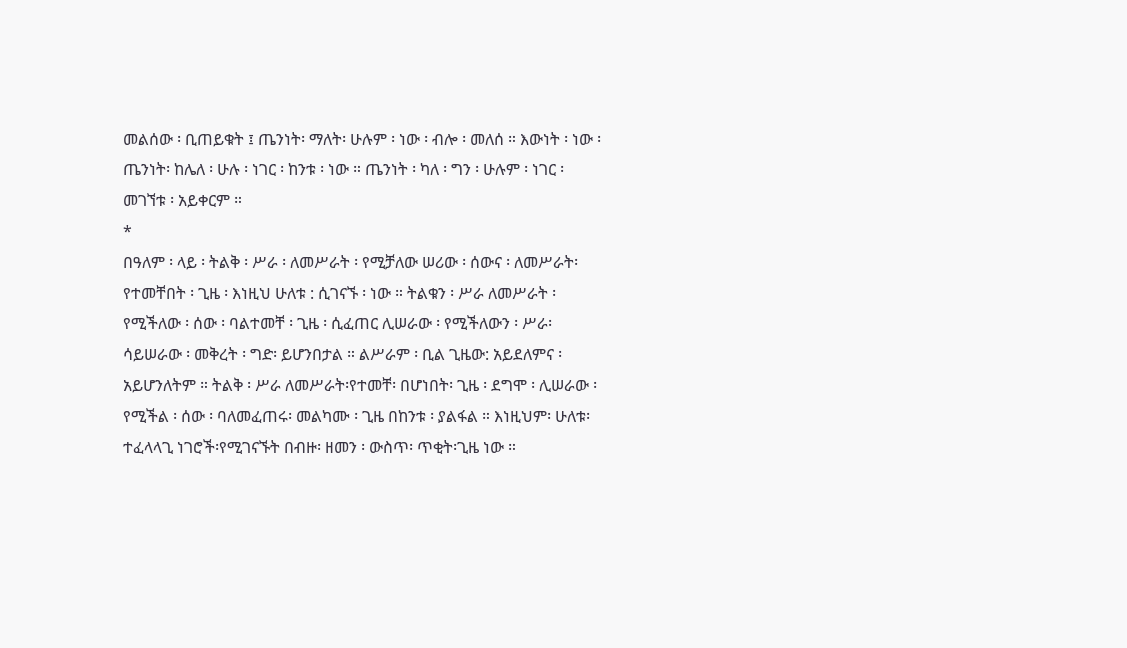መልሰው ፡ ቢጠይቁት ፤ ጤንነት፡ ማለት፡ ሁሉም ፡ ነው ፡ ብሎ ፡ መለሰ ። እውነት ፡ ነው ፡ ጤንነት፡ ከሌለ ፡ ሁሉ ፡ ነገር ፡ ከንቱ ፡ ነው ። ጤንነት ፡ ካለ ፡ ግን ፡ ሁሉም ፡ ነገር ፡ መገኘቱ ፡ አይቀርም ።
*
በዓለም ፡ ላይ ፡ ትልቅ ፡ ሥራ ፡ ለመሥራት ፡ የሚቻለው ሠሪው ፡ ሰውና ፡ ለመሥራት፡ የተመቸበት ፡ ጊዜ ፡ እነዚህ ሁለቱ : ሲገናኙ ፡ ነው ። ትልቁን ፡ ሥራ ለመሥራት ፡ የሚችለው ፡ ሰው ፡ ባልተመቸ ፡ ጊዜ ፡ ሲፈጠር ሊሠራው ፡ የሚችለውን ፡ ሥራ፡ሳይሠራው ፡ መቅረት ፡ ግድ፡ ይሆንበታል ። ልሥራም ፡ ቢል ጊዜው: አይደለምና ፡ አይሆንለትም ። ትልቅ ፡ ሥራ ለመሥራት፡የተመቸ፡ በሆነበት፡ ጊዜ ፡ ደግሞ ፡ ሊሠራው ፡ የሚችል ፡ ሰው ፡ ባለመፈጠሩ፡ መልካሙ ፡ ጊዜ በከንቱ ፡ ያልፋል ። እነዚህም፡ ሁለቱ፡ተፈላላጊ ነገሮች፡የሚገናኙት በብዙ፡ ዘመን ፡ ውስጥ፡ ጥቂት፡ጊዜ ነው ።